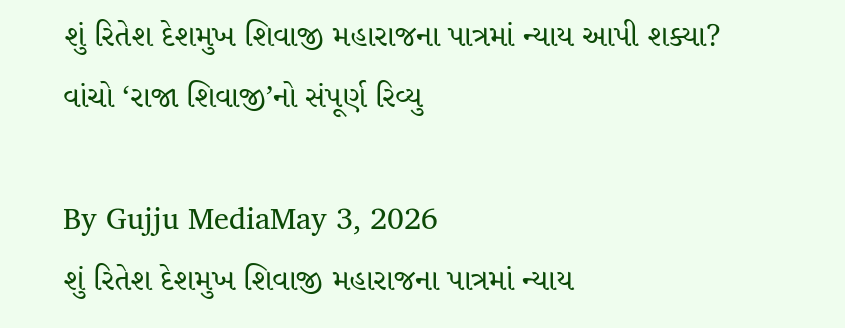શું રિતેશ દેશમુખ શિવાજી મહારાજના પાત્રમાં ન્યાય આપી શક્યા? વાંચો ‘રાજા શિવાજી’નો સંપૂર્ણ રિવ્યુ

By Gujju MediaMay 3, 2026
શું રિતેશ દેશમુખ શિવાજી મહારાજના પાત્રમાં ન્યાય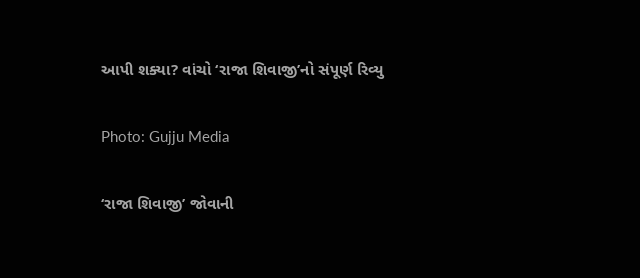આપી શક્યા? વાંચો ‘રાજા શિવાજી’નો સંપૂર્ણ રિવ્યુ

Photo: Gujju Media

‘રાજા શિવાજી’ જોવાની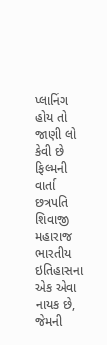પ્લાનિંગ હોય તો જાણી લો કેવી છે ફિલ્મની વાર્તા છત્રપતિ શિવાજી મહારાજ ભારતીય ઇતિહાસના એક એવા નાયક છે, જેમની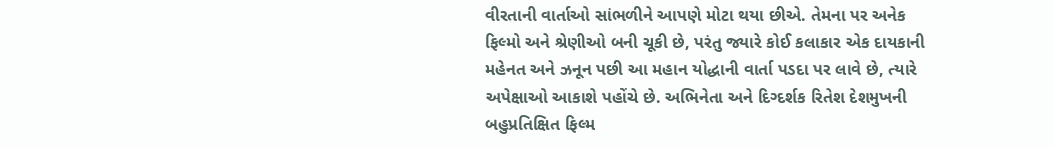વીરતાની વાર્તાઓ સાંભળીને આપણે મોટા થયા છીએ. તેમના પર અનેક ફિલ્મો અને શ્રેણીઓ બની ચૂકી છે, પરંતુ જ્યારે કોઈ કલાકાર એક દાયકાની મહેનત અને ઝનૂન પછી આ મહાન યોદ્ધાની વાર્તા પડદા પર લાવે છે, ત્યારે અપેક્ષાઓ આકાશે પહોંચે છે. અભિનેતા અને દિગ્દર્શક રિતેશ દેશમુખની બહુપ્રતિક્ષિત ફિલ્મ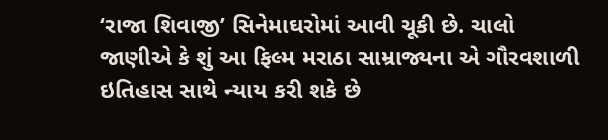‘રાજા શિવાજી’ સિનેમાઘરોમાં આવી ચૂકી છે. ચાલો જાણીએ કે શું આ ફિલ્મ મરાઠા સામ્રાજ્યના એ ગૌરવશાળી ઇતિહાસ સાથે ન્યાય કરી શકે છે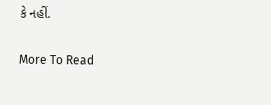કે નહીં.

More To Read